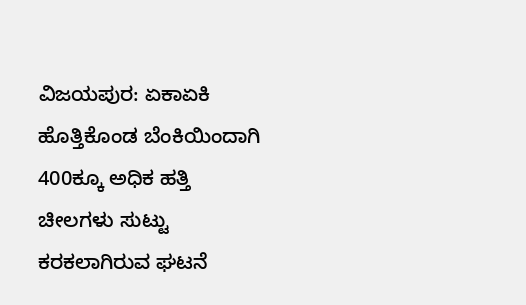ವಿಜಯಪುರ: ಏಕಾಏಕಿ ಹೊತ್ತಿಕೊಂಡ ಬೆಂಕಿಯಿಂದಾಗಿ 400ಕ್ಕೂ ಅಧಿಕ ಹತ್ತಿ ಚೀಲಗಳು ಸುಟ್ಟು ಕರಕಲಾಗಿರುವ ಘಟನೆ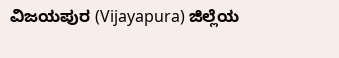ವಿಜಯಪುರ (Vijayapura) ಜಿಲ್ಲೆಯ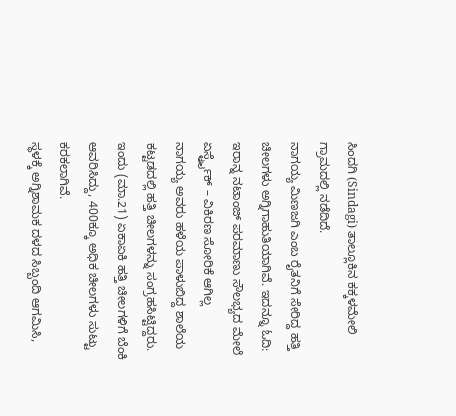ಸಿಂದಗಿ (Sindagi) ತಾಲ್ಲೂಕಿನ ಕಕ್ಕಳಮೇಲಿ ಗ್ರಾಮದಲ್ಲಿ ನಡೆದಿದೆ.
ನಾಗಯ್ಯ ಮಿಣಜಗಿ ಎಂಬ ರೈತನಿಗೆ ಸೇರಿದ್ದ ಹತ್ತಿ ಚೀಲಗಳು ಅಗ್ನಿಗಾಹುತಿಯಾಗಿವೆ. ಇದನ್ನೂ ಓದಿ: ಇರಾನ್ನ ನಟಾಂಜ್ ಪರಮಾಣು ಸೌಲಭ್ಯದ ಮೇಲೆ ಏರ್ಸ್ಟ್ರೈಕ್ – ವಿಕಿರಣ ಸೋರಿಕೆ ಆಗಿಲ್ಲ
ನಾಗಯ್ಯ ಅವರು ಹಳೆಯ ಪಾಳುಬಿದ್ದ ಶಾಲೆಯ ಕಟ್ಟಡದಲ್ಲಿ ಹತ್ತಿ ಚೀಲಗಳನ್ನು ಸಂಗ್ರಹಸಿಟ್ಟಿದ್ದರು. ಇಂದು (ಮಾ.21) ಏಕಾಏಕಿ ಹತ್ತಿ ಚೀಲಗಳಿಗೆ ಬೆಂಕಿ ಆವರಿಸಿದ್ದು, 400ಕ್ಕೂ ಅಧಿಕ ಚೀಲಗಳು ಸುಟ್ಟು ಕರಕಲಾಗಿವೆ.
ಸ್ಥಳಕ್ಕೆ ಅಗ್ನಿಶಾಮಕ ದಳದ ಸಿಬ್ಬಂದಿ ಆಗಮಿಸಿ,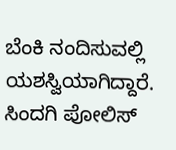ಬೆಂಕಿ ನಂದಿಸುವಲ್ಲಿ ಯಶಸ್ವಿಯಾಗಿದ್ದಾರೆ. ಸಿಂದಗಿ ಪೋಲಿಸ್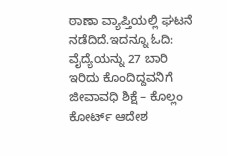ಠಾಣಾ ವ್ಯಾಪ್ತಿಯಲ್ಲಿ ಘಟನೆ ನಡೆದಿದೆ.ಇದನ್ನೂ ಓದಿ: ವೈದ್ಯೆಯನ್ನು 27 ಬಾರಿ ಇರಿದು ಕೊಂದಿದ್ದವನಿಗೆ ಜೀವಾವಧಿ ಶಿಕ್ಷೆ – ಕೊಲ್ಲಂ ಕೋರ್ಟ್ ಆದೇಶ